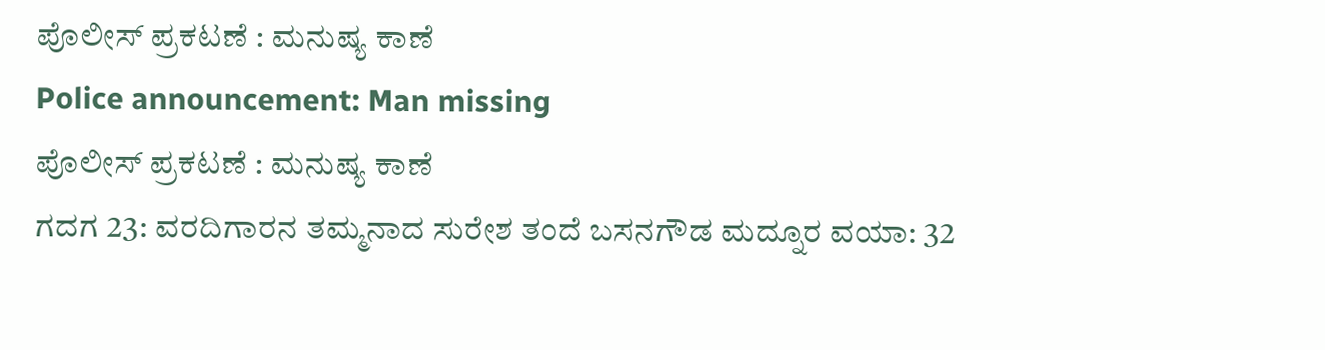ಪೊಲೀಸ್ ಪ್ರಕಟಣೆ : ಮನುಷ್ಯ ಕಾಣೆ
Police announcement: Man missing
ಪೊಲೀಸ್ ಪ್ರಕಟಣೆ : ಮನುಷ್ಯ ಕಾಣೆ
ಗದಗ 23: ವರದಿಗಾರನ ತಮ್ಮನಾದ ಸುರೇಶ ತಂದೆ ಬಸನಗೌಡ ಮದ್ನೂರ ವಯಾ: 32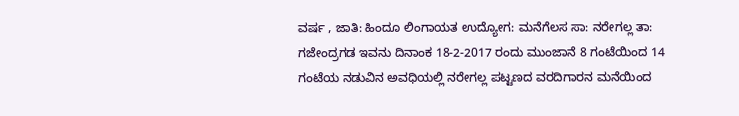ವರ್ಷ , ಜಾತಿ: ಹಿಂದೂ ಲಿಂಗಾಯತ ಉದ್ಯೋಗ: ಮನೆಗೆಲಸ ಸಾ: ನರೇಗಲ್ಲ ತಾ: ಗಜೇಂದ್ರಗಡ ಇವನು ದಿನಾಂಕ 18-2-2017 ರಂದು ಮುಂಜಾನೆ 8 ಗಂಟೆಯಿಂದ 14 ಗಂಟೆಯ ನಡುವಿನ ಅವಧಿಯಲ್ಲಿ ನರೇಗಲ್ಲ ಪಟ್ಟಣದ ವರದಿಗಾರನ ಮನೆಯಿಂದ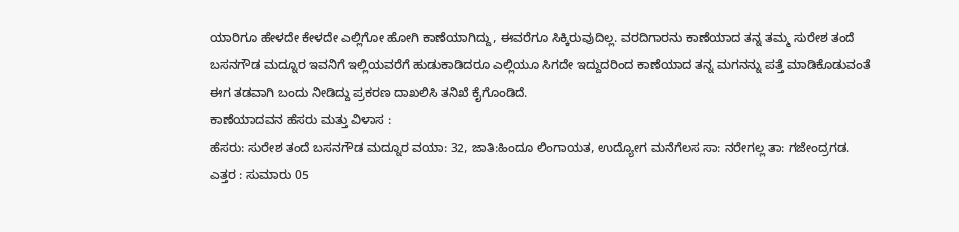ಯಾರಿಗೂ ಹೇಳದೇ ಕೇಳದೇ ಎಲ್ಲಿಗೋ ಹೋಗಿ ಕಾಣೆಯಾಗಿದ್ದು, ಈವರೆಗೂ ಸಿಕ್ಕಿರುವುದಿಲ್ಲ. ವರದಿಗಾರನು ಕಾಣೆಯಾದ ತನ್ನ ತಮ್ಮ ಸುರೇಶ ತಂದೆ ಬಸನಗೌಡ ಮದ್ನೂರ ಇವನಿಗೆ ಇಲ್ಲಿಯವರೆಗೆ ಹುಡುಕಾಡಿದರೂ ಎಲ್ಲಿಯೂ ಸಿಗದೇ ಇದ್ದುದರಿಂದ ಕಾಣೆಯಾದ ತನ್ನ ಮಗನನ್ನು ಪತ್ತೆ ಮಾಡಿಕೊಡುವಂತೆ ಈಗ ತಡವಾಗಿ ಬಂದು ನೀಡಿದ್ದು ಪ್ರಕರಣ ದಾಖಲಿಸಿ ತನಿಖೆ ಕೈಗೊಂಡಿದೆ.
ಕಾಣೆಯಾದವನ ಹೆಸರು ಮತ್ತು ವಿಳಾಸ :
ಹೆಸರು: ಸುರೇಶ ತಂದೆ ಬಸನಗೌಡ ಮದ್ನೂರ ವಯಾ: 32, ಜಾತಿ:ಹಿಂದೂ ಲಿಂಗಾಯತ, ಉದ್ಯೋಗ ಮನೆಗೆಲಸ ಸಾ: ನರೇಗಲ್ಲ ತಾ: ಗಜೇಂದ್ರಗಡ.
ಎತ್ತರ : ಸುಮಾರು 05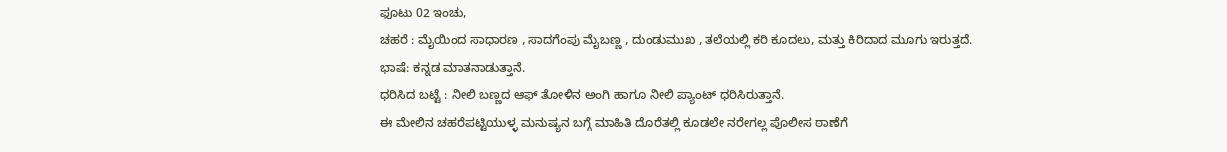ಫೂಟು 02 ಇಂಚು,
ಚಹರೆ : ಮೈಯಿಂದ ಸಾಧಾರಣ , ಸಾದಗೆಂಪು ಮೈಬಣ್ಣ , ದುಂಡುಮುಖ , ತಲೆಯಲ್ಲಿ ಕರಿ ಕೂದಲು, ಮತ್ತು ಕಿರಿದಾದ ಮೂಗು ಇರುತ್ತದೆ.
ಭಾಷೆ: ಕನ್ನಡ ಮಾತನಾಡುತ್ತಾನೆ.
ಧರಿಸಿದ ಬಟ್ಟೆ : ನೀಲಿ ಬಣ್ಣದ ಆಫ್ ತೋಳಿನ ಅಂಗಿ ಹಾಗೂ ನೀಲಿ ಪ್ಯಾಂಟ್ ಧರಿಸಿರುತ್ತಾನೆ.
ಈ ಮೇಲಿನ ಚಹರೆಪಟ್ಟಿಯುಳ್ಳ ಮನುಷ್ಯನ ಬಗ್ಗೆ ಮಾಹಿತಿ ದೊರೆತಲ್ಲಿ ಕೂಡಲೇ ನರೇಗಲ್ಲ ಪೊಲೀಸ ಠಾಣೆಗೆ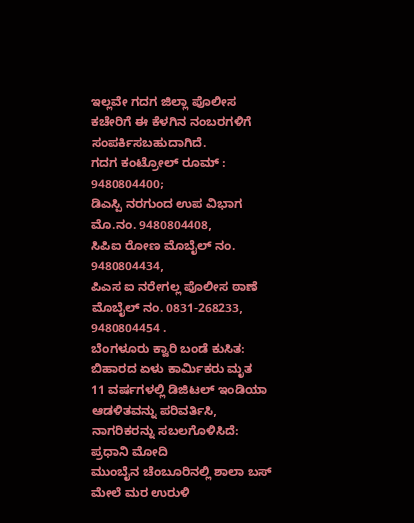ಇಲ್ಲವೇ ಗದಗ ಜಿಲ್ಲಾ ಪೊಲೀಸ ಕಚೇರಿಗೆ ಈ ಕೆಳಗಿನ ನಂಬರಗಳಿಗೆ ಸಂಪರ್ಕಿಸಬಹುದಾಗಿದೆ.
ಗದಗ ಕಂಟ್ರೋಲ್ ರೂಮ್ : 9480804400;
ಡಿಎಸ್ಪಿ ನರಗುಂದ ಉಪ ವಿಭಾಗ ಮೊ.ನಂ. 9480804408,
ಸಿಪಿಐ ರೋಣ ಮೊಬೈಲ್ ನಂ. 9480804434,
ಪಿಎಸ ಐ ನರೇಗಲ್ಲ ಪೊಲೀಸ ಠಾಣೆ ಮೊಬೈಲ್ ನಂ. 0831-268233, 9480804454 .
ಬೆಂಗಳೂರು ಕ್ವಾರಿ ಬಂಡೆ ಕುಸಿತ: ಬಿಹಾರದ ಏಳು ಕಾರ್ಮಿಕರು ಮೃತ
11 ವರ್ಷಗಳಲ್ಲಿ ಡಿಜಿಟಲ್ ಇಂಡಿಯಾ ಆಡಳಿತವನ್ನು ಪರಿವರ್ತಿಸಿ, ನಾಗರಿಕರನ್ನು ಸಬಲಗೊಳಿಸಿದೆ: ಪ್ರಧಾನಿ ಮೋದಿ
ಮುಂಬೈನ ಚೆಂಬೂರಿನಲ್ಲಿ ಶಾಲಾ ಬಸ್ ಮೇಲೆ ಮರ ಉರುಳಿ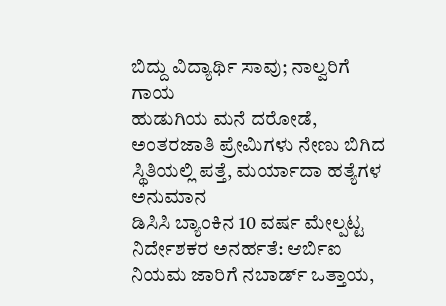ಬಿದ್ದು ವಿದ್ಯಾರ್ಥಿ ಸಾವು; ನಾಲ್ವರಿಗೆ ಗಾಯ
ಹುಡುಗಿಯ ಮನೆ ದರೋಡೆ, ಅಂತರಜಾತಿ ಪ್ರೇಮಿಗಳು ನೇಣು ಬಿಗಿದ ಸ್ಥಿತಿಯಲ್ಲಿ ಪತ್ತೆ, ಮರ್ಯಾದಾ ಹತ್ಯೆಗಳ ಅನುಮಾನ
ಡಿಸಿಸಿ ಬ್ಯಾಂಕಿನ 10 ವರ್ಷ ಮೇಲ್ಪಟ್ಟ ನಿರ್ದೇಶಕರ ಅನರ್ಹತೆ: ಆರ್ಬಿಐ ನಿಯಮ ಜಾರಿಗೆ ನಬಾರ್ಡ್ ಒತ್ತಾಯ,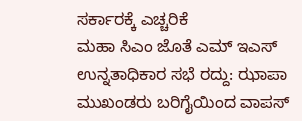ಸರ್ಕಾರಕ್ಕೆ ಎಚ್ಚರಿಕೆ
ಮಹಾ ಸಿಎಂ ಜೊತೆ ಎಮ್ ಇಎಸ್ ಉನ್ನತಾಧಿಕಾರ ಸಭೆ ರದ್ದು: ಝಾಪಾ ಮುಖಂಡರು ಬರಿಗೈಯಿಂದ ವಾಪಸ್